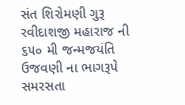સંત શિરોમણી ગુરૂ રવીદાશજી મહારાજ ની ૬૫૦ મી જન્મજયંતિ ઉજવણી ના ભાગરૂપે સમરસતા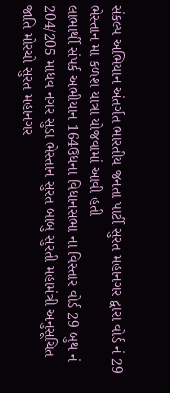સંકલ્પ અભિયાન અંતર્ગત ભારતીય જનતા પાર્ટી સુરત મહાનગર દ્વારા વોર્ડ નં 29 ભેસ્તાન મા કળશ યાત્રા યોજવામાં આવી હતી
લાભાર્થી સંપર્ક અભીયાન 164ઉધના વિધાનસભા ના વિસ્તાર વોર્ડ 29 બુથ નં 204/205 માધવ નગર સુડા ભેસ્તાન સુરત બાબુ સુરતી મહામંત્રી અનુસૂચિત જાતિ મોરચો સુરત મહાનગર